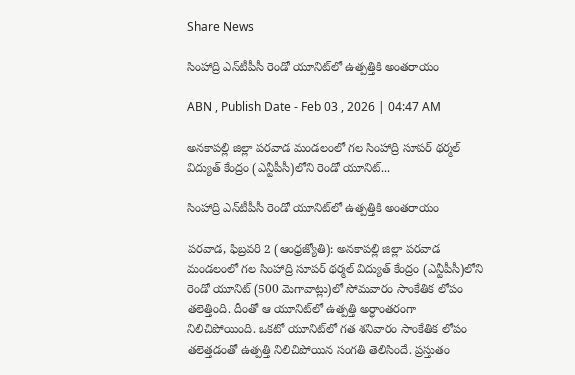Share News

సింహాద్రి ఎన్‌టీపీసీ రెండో యూనిట్‌లో ఉత్పత్తికి అంతరాయం

ABN , Publish Date - Feb 03 , 2026 | 04:47 AM

అనకాపల్లి జిల్లా పరవాడ మండలంలో గల సింహాద్రి సూపర్‌ థర్మల్‌ విద్యుత్‌ కేంద్రం (ఎన్టీపీసీ)లోని రెండో యూనిట్‌...

సింహాద్రి ఎన్‌టీపీసీ రెండో యూనిట్‌లో ఉత్పత్తికి అంతరాయం

పరవాడ, ఫిబ్రవరి 2 (ఆంధ్రజ్యోతి): అనకాపల్లి జిల్లా పరవాడ మండలంలో గల సింహాద్రి సూపర్‌ థర్మల్‌ విద్యుత్‌ కేంద్రం (ఎన్టీపీసీ)లోని రెండో యూనిట్‌ (500 మెగావాట్లు)లో సోమవారం సాంకేతిక లోపం తలెత్తింది. దీంతో ఆ యూనిట్‌లో ఉత్పత్తి అర్ధాంతరంగా నిలిచిపోయింది. ఒకటో యూనిట్‌లో గత శనివారం సాంకేతిక లోపం తలెత్తడంతో ఉత్పత్తి నిలిచిపోయిన సంగతి తెలిసిందే. ప్రస్తుతం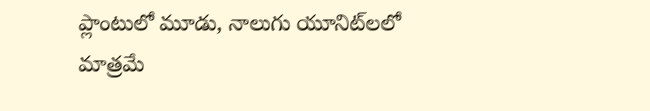ప్లాంటులో మూడు, నాలుగు యూనిట్‌లలో మాత్రమే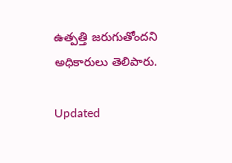ఉత్పత్తి జరుగుతోందని అధికారులు తెలిపారు.

Updated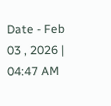Date - Feb 03 , 2026 | 04:47 AM